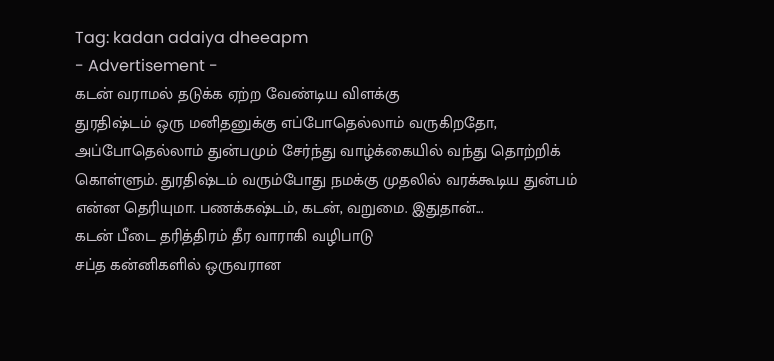Tag: kadan adaiya dheeapm
- Advertisement -
கடன் வராமல் தடுக்க ஏற்ற வேண்டிய விளக்கு
துரதிஷ்டம் ஒரு மனிதனுக்கு எப்போதெல்லாம் வருகிறதோ, அப்போதெல்லாம் துன்பமும் சேர்ந்து வாழ்க்கையில் வந்து தொற்றிக் கொள்ளும். துரதிஷ்டம் வரும்போது நமக்கு முதலில் வரக்கூடிய துன்பம் என்ன தெரியுமா. பணக்கஷ்டம், கடன், வறுமை. இதுதான்...
கடன் பீடை தரித்திரம் தீர வாராகி வழிபாடு
சப்த கன்னிகளில் ஒருவரான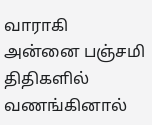வாராகி அன்னை பஞ்சமி திதிகளில் வணங்கினால்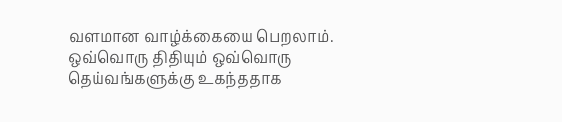வளமான வாழ்க்கையை பெறலாம். ஒவ்வொரு திதியும் ஒவ்வொரு தெய்வங்களுக்கு உகந்ததாக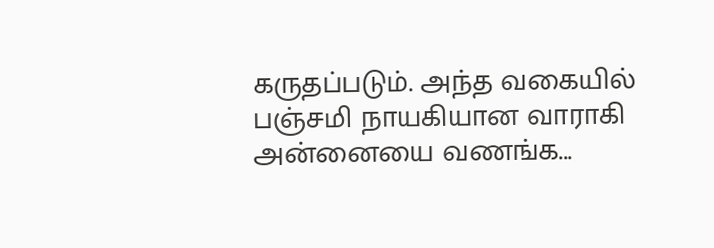கருதப்படும். அந்த வகையில் பஞ்சமி நாயகியான வாராகி அன்னையை வணங்க...